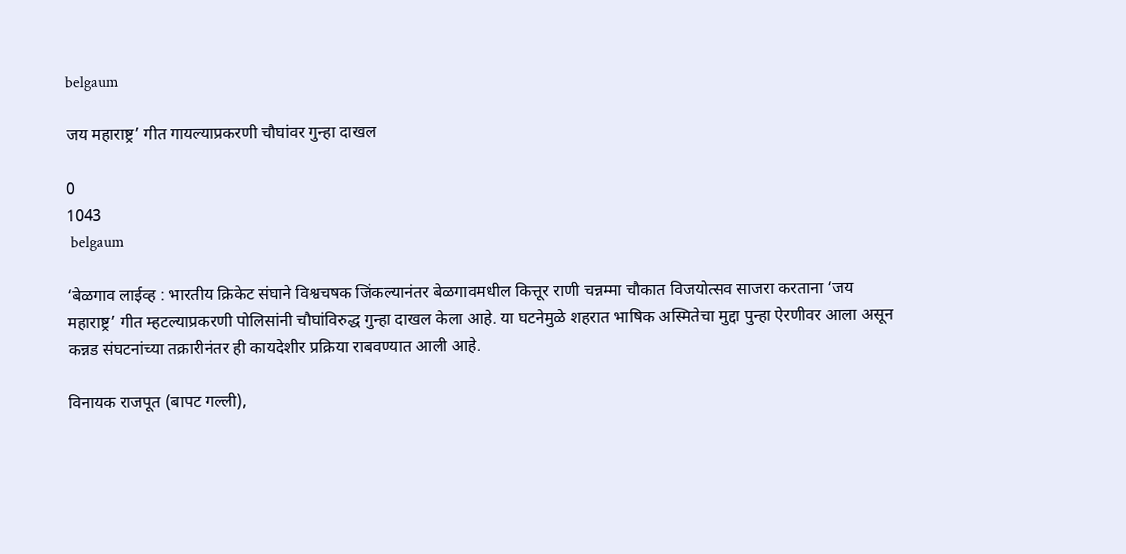belgaum

जय महाराष्ट्र’ गीत गायल्याप्रकरणी चौघांवर गुन्हा दाखल

0
1043
 belgaum

‘बेळगाव लाईव्ह : भारतीय क्रिकेट संघाने विश्वचषक जिंकल्यानंतर बेळगावमधील कित्तूर राणी चन्नम्मा चौकात विजयोत्सव साजरा करताना ‘जय महाराष्ट्र’ गीत म्हटल्याप्रकरणी पोलिसांनी चौघांविरुद्ध गुन्हा दाखल केला आहे. या घटनेमुळे शहरात भाषिक अस्मितेचा मुद्दा पुन्हा ऐरणीवर आला असून कन्नड संघटनांच्या तक्रारीनंतर ही कायदेशीर प्रक्रिया राबवण्यात आली आहे.

विनायक राजपूत (बापट गल्ली),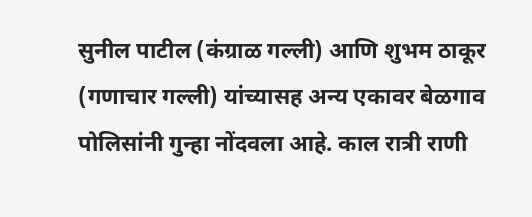सुनील पाटील (कंग्राळ गल्ली) आणि शुभम ठाकूर (गणाचार गल्ली) यांच्यासह अन्य एकावर बेळगाव पोलिसांनी गुन्हा नोंदवला आहे. काल रात्री राणी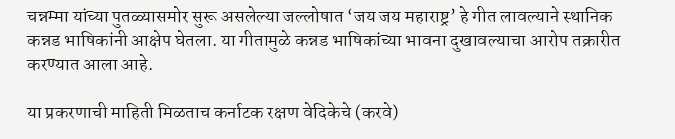चन्नम्मा यांच्या पुतळ्यासमोर सुरू असलेल्या जल्लोषात ‘जय जय महाराष्ट्र’ हे गीत लावल्याने स्थानिक कन्नड भाषिकांनी आक्षेप घेतला. या गीतामुळे कन्नड भाषिकांच्या भावना दुखावल्याचा आरोप तक्रारीत करण्यात आला आहे.

या प्रकरणाची माहिती मिळताच कर्नाटक रक्षण वेदिकेचे (करवे)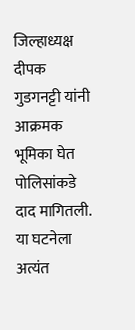जिल्हाध्यक्ष दीपक गुडगनट्टी यांनी आक्रमक भूमिका घेत पोलिसांकडे दाद मागितली. या घटनेला अत्यंत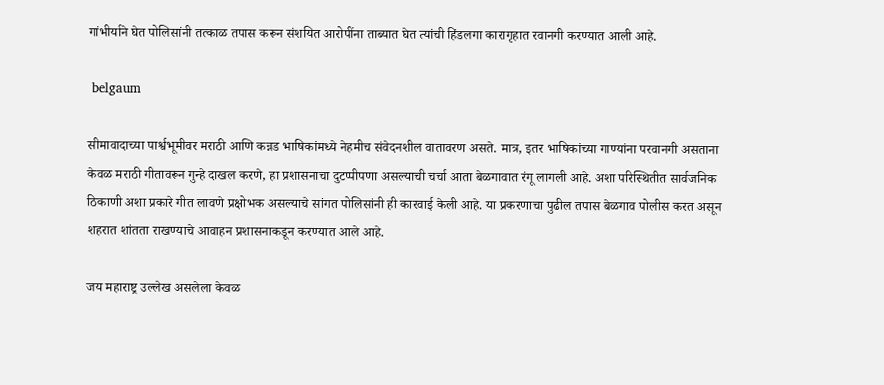गांभीर्याने घेत पोलिसांनी तत्काळ तपास करून संशयित आरोपींना ताब्यात घेत त्यांची हिंडलगा कारागृहात रवानगी करण्यात आली आहे.

 belgaum

सीमावादाच्या पार्श्वभूमीवर मराठी आणि कन्नड भाषिकांमध्ये नेहमीच संवेदनशील वातावरण असते. मात्र, इतर भाषिकांच्या गाण्यांना परवानगी असताना केवळ मराठी गीतावरून गुन्हे दाखल करणे, हा प्रशासनाचा दुटप्पीपणा असल्याची चर्चा आता बेळगावात रंगू लागली आहे. अशा परिस्थितीत सार्वजनिक ठिकाणी अशा प्रकारे गीत लावणे प्रक्षोभक असल्याचे सांगत पोलिसांनी ही कारवाई केली आहे. या प्रकरणाचा पुढील तपास बेळगाव पोलीस करत असून शहरात शांतता राखण्याचे आवाहन प्रशासनाकडून करण्यात आले आहे.

जय महाराष्ट्र उल्लेख असलेला केवळ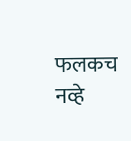फलकच नव्हे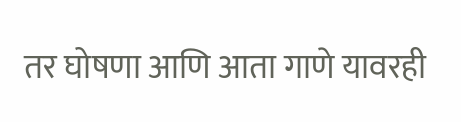तर घोषणा आणि आता गाणे यावरही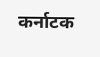कर्नाटक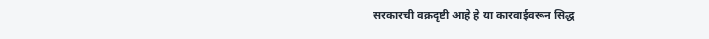सरकारची वक्रदृष्टी आहे हे या कारवाईवरून सिद्ध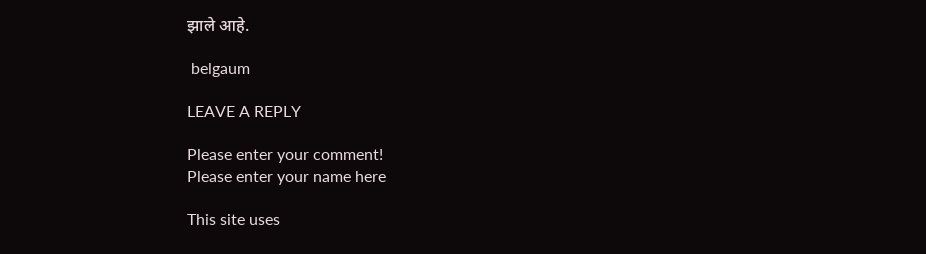झाले आहे.

 belgaum

LEAVE A REPLY

Please enter your comment!
Please enter your name here

This site uses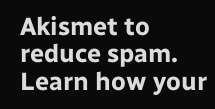Akismet to reduce spam. Learn how your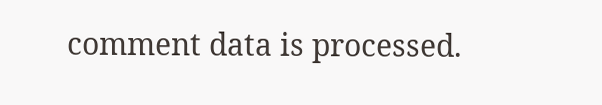comment data is processed.